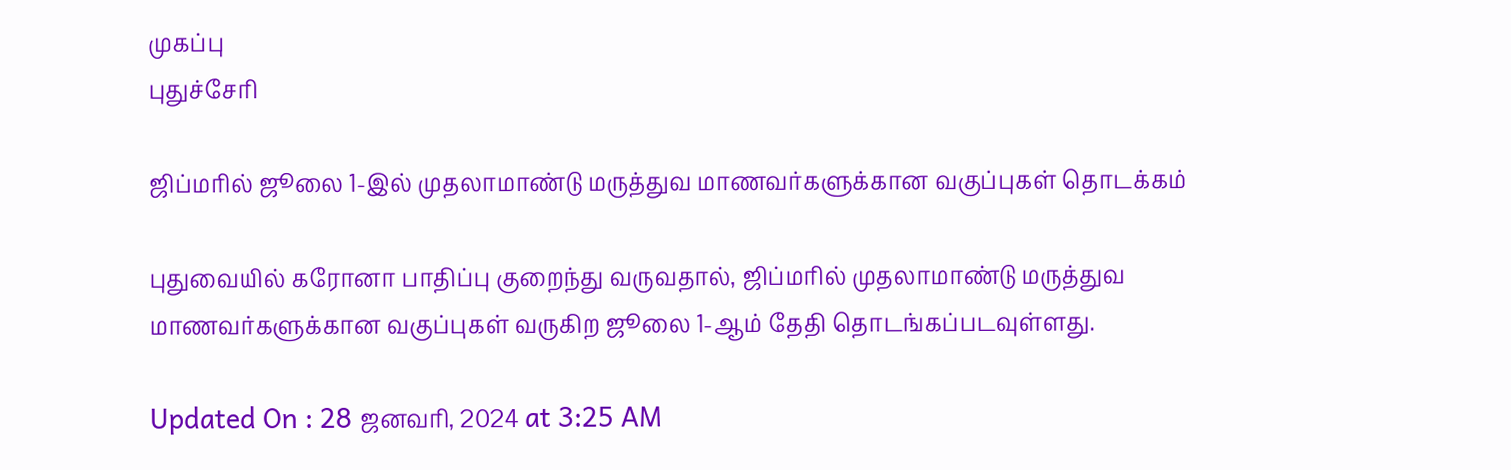முகப்பு
புதுச்சேரி

ஜிப்மரில் ஜூலை 1-இல் முதலாமாண்டு மருத்துவ மாணவர்களுக்கான வகுப்புகள் தொடக்கம்

புதுவையில் கரோனா பாதிப்பு குறைந்து வருவதால், ஜிப்மரில் முதலாமாண்டு மருத்துவ மாணவர்களுக்கான வகுப்புகள் வருகிற ஜூலை 1-ஆம் தேதி தொடங்கப்படவுள்ளது.

Updated On : 28 ஜனவரி, 2024 at 3:25 AM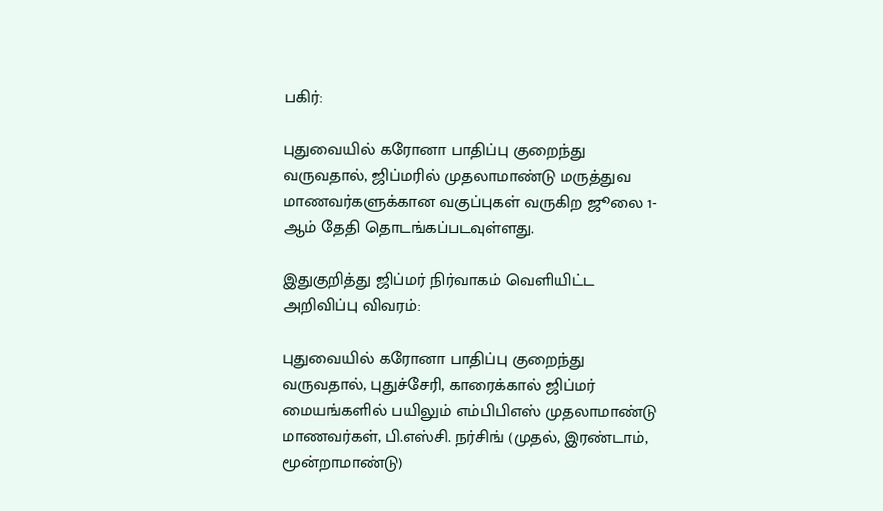பகிர்:

புதுவையில் கரோனா பாதிப்பு குறைந்து வருவதால், ஜிப்மரில் முதலாமாண்டு மருத்துவ மாணவர்களுக்கான வகுப்புகள் வருகிற ஜூலை 1-ஆம் தேதி தொடங்கப்படவுள்ளது.

இதுகுறித்து ஜிப்மர் நிர்வாகம் வெளியிட்ட அறிவிப்பு விவரம்:

புதுவையில் கரோனா பாதிப்பு குறைந்து வருவதால், புதுச்சேரி, காரைக்கால் ஜிப்மர் மையங்களில் பயிலும் எம்பிபிஎஸ் முதலாமாண்டு மாணவர்கள், பி.எஸ்சி. நர்சிங் (முதல், இரண்டாம், மூன்றாமாண்டு)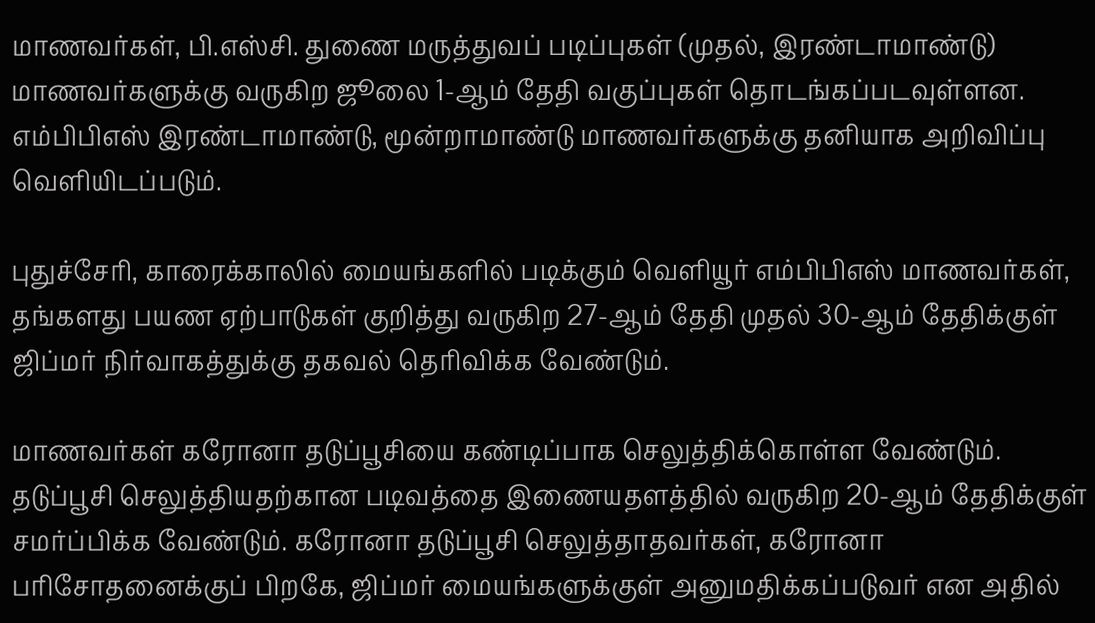மாணவர்கள், பி.எஸ்சி. துணை மருத்துவப் படிப்புகள் (முதல், இரண்டாமாண்டு) மாணவர்களுக்கு வருகிற ஜூலை 1-ஆம் தேதி வகுப்புகள் தொடங்கப்படவுள்ளன. எம்பிபிஎஸ் இரண்டாமாண்டு, மூன்றாமாண்டு மாணவர்களுக்கு தனியாக அறிவிப்பு வெளியிடப்படும்.

புதுச்சேரி, காரைக்காலில் மையங்களில் படிக்கும் வெளியூர் எம்பிபிஎஸ் மாணவர்கள், தங்களது பயண ஏற்பாடுகள் குறித்து வருகிற 27-ஆம் தேதி முதல் 30-ஆம் தேதிக்குள் ஜிப்மர் நிர்வாகத்துக்கு தகவல் தெரிவிக்க வேண்டும்.

மாணவர்கள் கரோனா தடுப்பூசியை கண்டிப்பாக செலுத்திக்கொள்ள வேண்டும். தடுப்பூசி செலுத்தியதற்கான படிவத்தை இணையதளத்தில் வருகிற 20-ஆம் தேதிக்குள் சமர்ப்பிக்க வேண்டும். கரோனா தடுப்பூசி செலுத்தாதவர்கள், கரோனா பரிசோதனைக்குப் பிறகே, ஜிப்மர் மையங்களுக்குள் அனுமதிக்கப்படுவர் என அதில்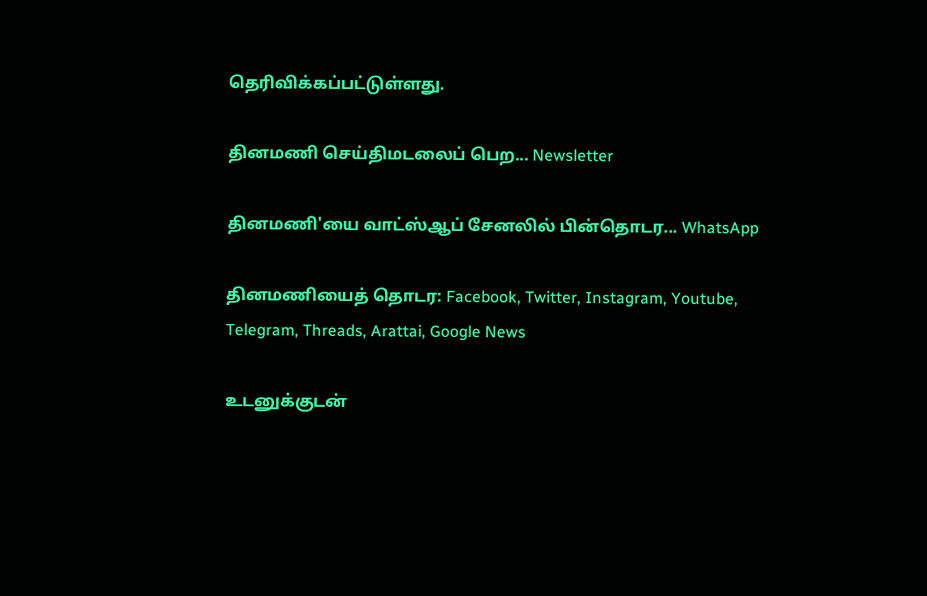தெரிவிக்கப்பட்டுள்ளது.

தினமணி செய்திமடலைப் பெற... Newsletter

தினமணி'யை வாட்ஸ்ஆப் சேனலில் பின்தொடர... WhatsApp

தினமணியைத் தொடர: Facebook, Twitter, Instagram, Youtube, Telegram, Threads, Arattai, Google News

உடனுக்குடன்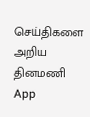செய்திகளை அறிய தினமணி App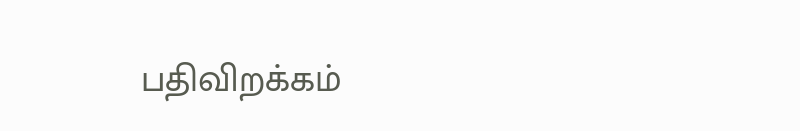பதிவிறக்கம்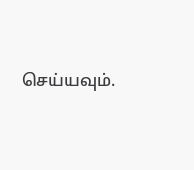செய்யவும்.